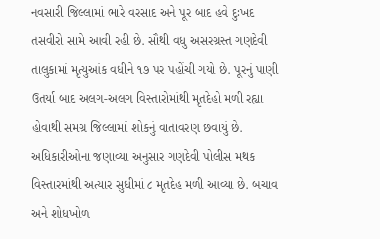નવસારી જિલ્લામાં ભારે વરસાદ અને પૂર બાદ હવે દુઃખદ તસવીરો સામે આવી રહી છે. સૌથી વધુ અસરગ્રસ્ત ગણદેવી તાલુકામાં મૃત્યુઆંક વધીને ૧૭ પર પહોંચી ગયો છે. પૂરનું પાણી ઉતર્યા બાદ અલગ-અલગ વિસ્તારોમાંથી મૃતદેહો મળી રહ્યા હોવાથી સમગ્ર જિલ્લામાં શોકનું વાતાવરણ છવાયું છે.
અધિકારીઓના જણાવ્યા અનુસાર ગણદેવી પોલીસ મથક વિસ્તારમાંથી અત્યાર સુધીમાં ૮ મૃતદેહ મળી આવ્યા છે. બચાવ અને શોધખોળ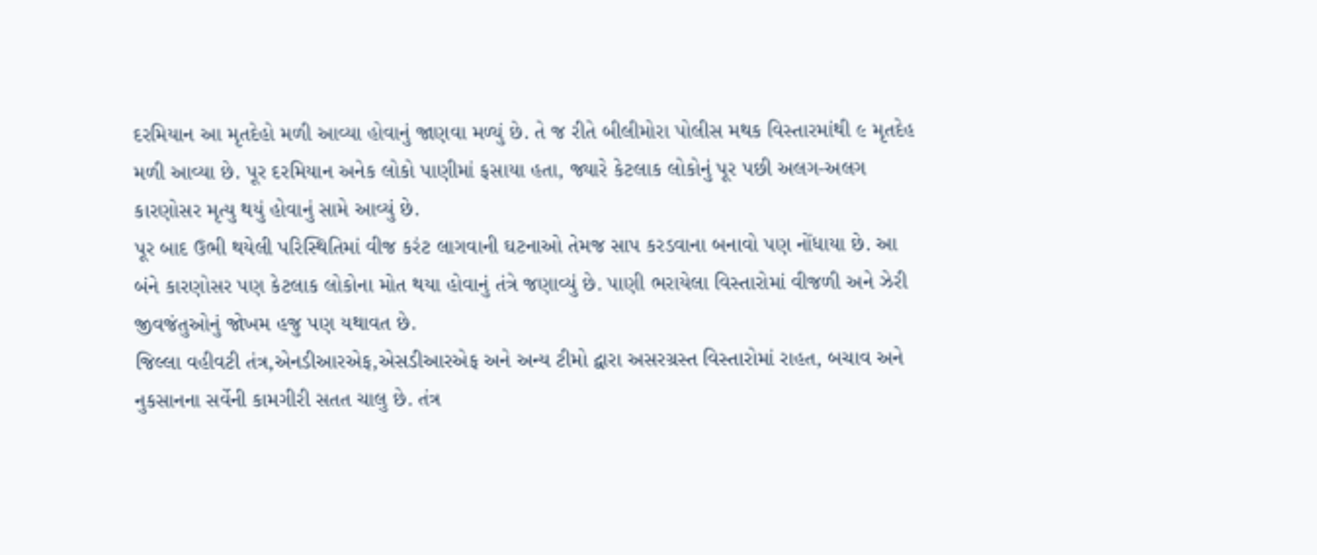દરમિયાન આ મૃતદેહો મળી આવ્યા હોવાનું જાણવા મળ્યું છે. તે જ રીતે બીલીમોરા પોલીસ મથક વિસ્તારમાંથી ૯ મૃતદેહ મળી આવ્યા છે. પૂર દરમિયાન અનેક લોકો પાણીમાં ફસાયા હતા, જ્યારે કેટલાક લોકોનું પૂર પછી અલગ-અલગ કારણોસર મૃત્યુ થયું હોવાનું સામે આવ્યું છે.
પૂર બાદ ઉભી થયેલી પરિસ્થિતિમાં વીજ કરંટ લાગવાની ઘટનાઓ તેમજ સાપ કરડવાના બનાવો પણ નોંધાયા છે. આ બંને કારણોસર પણ કેટલાક લોકોના મોત થયા હોવાનું તંત્રે જણાવ્યું છે. પાણી ભરાયેલા વિસ્તારોમાં વીજળી અને ઝેરી જીવજંતુઓનું જોખમ હજુ પણ યથાવત છે.
જિલ્લા વહીવટી તંત્ર,એનડીઆરએફ,એસડીઆરએફ અને અન્ય ટીમો દ્વારા અસરગ્રસ્ત વિસ્તારોમાં રાહત, બચાવ અને નુકસાનના સર્વેની કામગીરી સતત ચાલુ છે. તંત્ર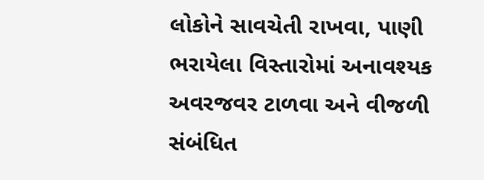લોકોને સાવચેતી રાખવા, પાણી ભરાયેલા વિસ્તારોમાં અનાવશ્યક અવરજવર ટાળવા અને વીજળી સંબંધિત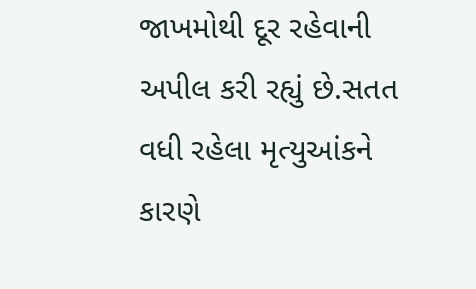જાખમોથી દૂર રહેવાની અપીલ કરી રહ્યું છે.સતત વધી રહેલા મૃત્યુઆંકને કારણે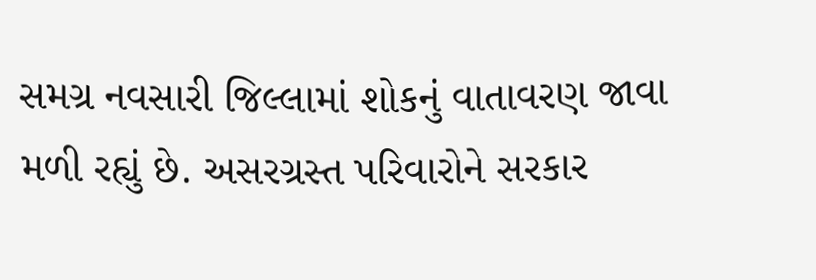સમગ્ર નવસારી જિલ્લામાં શોકનું વાતાવરણ જાવા મળી રહ્યું છે. અસરગ્રસ્ત પરિવારોને સરકાર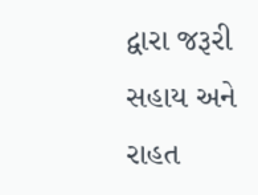દ્વારા જરૂરી સહાય અને રાહત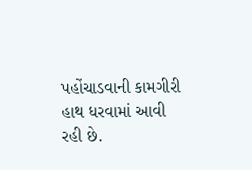પહોંચાડવાની કામગીરી હાથ ધરવામાં આવી રહી છે.